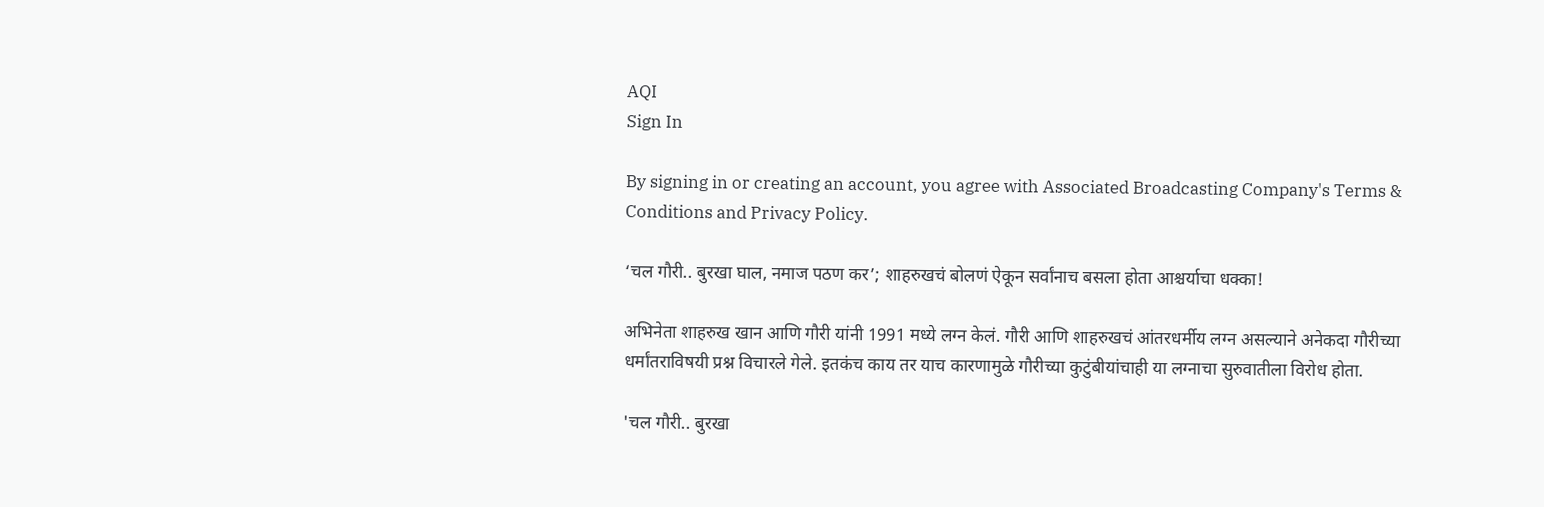AQI
Sign In

By signing in or creating an account, you agree with Associated Broadcasting Company's Terms & Conditions and Privacy Policy.

‘चल गौरी.. बुरखा घाल, नमाज पठण कर’; शाहरुखचं बोलणं ऐकून सर्वांनाच बसला होता आश्चर्याचा धक्का!

अभिनेता शाहरुख खान आणि गौरी यांनी 1991 मध्ये लग्न केलं. गौरी आणि शाहरुखचं आंतरधर्मीय लग्न असल्याने अनेकदा गौरीच्या धर्मांतराविषयी प्रश्न विचारले गेले. इतकंच काय तर याच कारणामुळे गौरीच्या कुटुंबीयांचाही या लग्नाचा सुरुवातीला विरोध होता.

'चल गौरी.. बुरखा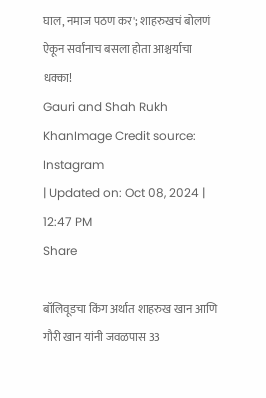घाल, नमाज पठण कर'; शाहरुखचं बोलणं ऐकून सर्वांनाच बसला होता आश्चर्याचा धक्का!
Gauri and Shah Rukh KhanImage Credit source: Instagram
| Updated on: Oct 08, 2024 | 12:47 PM
Share

बॉलिवूडचा किंग अर्थात शाहरुख खान आणि गौरी खान यांनी जवळपास 33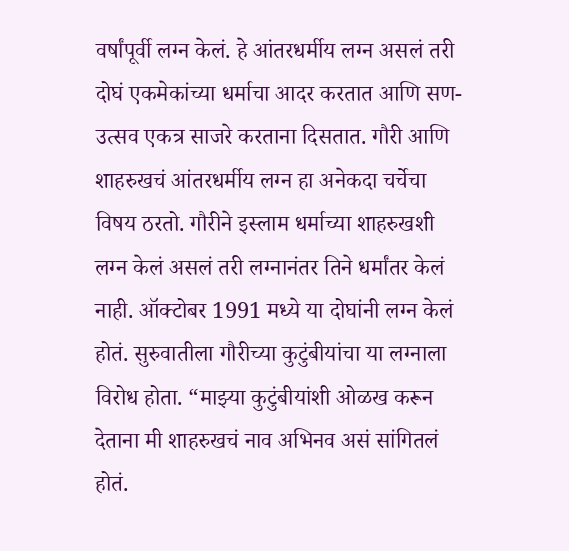वर्षांपूर्वी लग्न केलं. हे आंतरधर्मीय लग्न असलं तरी दोघं एकमेकांच्या धर्माचा आदर करतात आणि सण-उत्सव एकत्र साजरे करताना दिसतात. गौरी आणि शाहरुखचं आंतरधर्मीय लग्न हा अनेकदा चर्चेचा विषय ठरतो. गौरीने इस्लाम धर्माच्या शाहरुखशी लग्न केलं असलं तरी लग्नानंतर तिने धर्मांतर केलं नाही. ऑक्टोबर 1991 मध्ये या दोघांनी लग्न केलं होतं. सुरुवातीला गौरीच्या कुटुंबीयांचा या लग्नाला विरोध होता. “माझ्या कुटुंबीयांशी ओळख करून देताना मी शाहरुखचं नाव अभिनव असं सांगितलं होतं.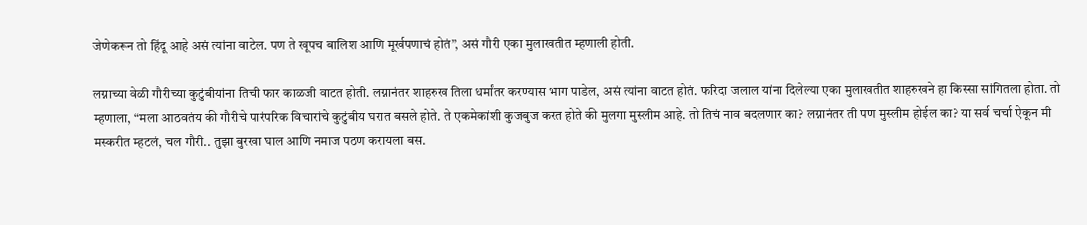जेणेकरून तो हिंदू आहे असं त्यांना वाटेल. पण ते खूपच बालिश आणि मूर्खपणाचं होतं”, असं गौरी एका मुलाखतीत म्हणाली होती.

लग्नाच्या वेळी गौरीच्या कुटुंबीयांना तिची फार काळजी वाटत होती. लग्नानंतर शाहरुख तिला धर्मांतर करण्यास भाग पाडेल, असं त्यांना वाटत होतं. फरिदा जलाल यांना दिलेल्या एका मुलाखतीत शाहरुखने हा किस्सा सांगितला होता. तो म्हणाला, “मला आठवतंय की गौरीचे पारंपरिक विचारांचे कुटुंबीय घरात बसले होते. ते एकमेकांशी कुजबुज करत होते की मुलगा मुस्लीम आहे. तो तिचं नाव बदलणार का? लग्नानंतर ती पण मुस्लीम होईल का? या सर्व चर्चा ऐकून मी मस्करीत म्हटलं, चल गौरी.. तुझा बुरखा घाल आणि नमाज पठण करायला बस.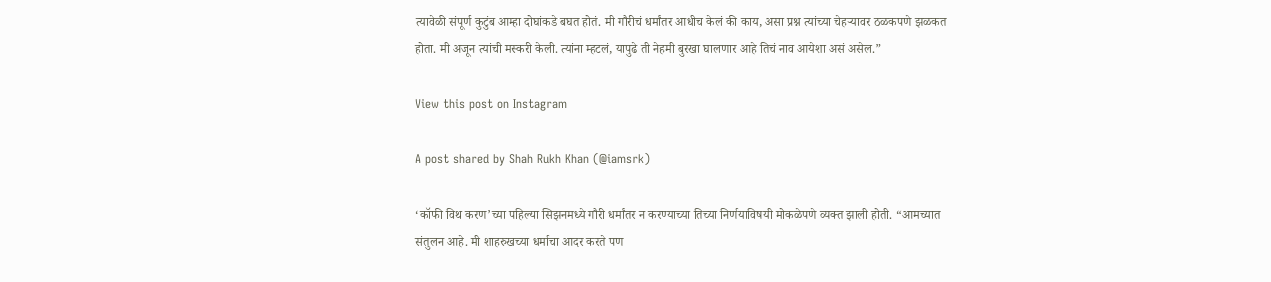त्यावेळी संपूर्ण कुटुंब आम्हा दोघांकडे बघत होतं. मी गौरीचं धर्मांतर आधीच केलं की काय, असा प्रश्न त्यांच्या चेहऱ्यावर ठळकपणे झळकत होता. मी अजून त्यांची मस्करी केली. त्यांना म्हटलं, यापुढे ती नेहमी बुरखा घालणार आहे तिचं नाव आयेशा असं असेल.”

View this post on Instagram

A post shared by Shah Rukh Khan (@iamsrk)

‘कॉफी विथ करण’च्या पहिल्या सिझनमध्ये गौरी धर्मांतर न करण्याच्या तिच्या निर्णयाविषयी मोकळेपणे व्यक्त झाली होती. “आमच्यात संतुलन आहे. मी शाहरुखच्या धर्माचा आदर करते पण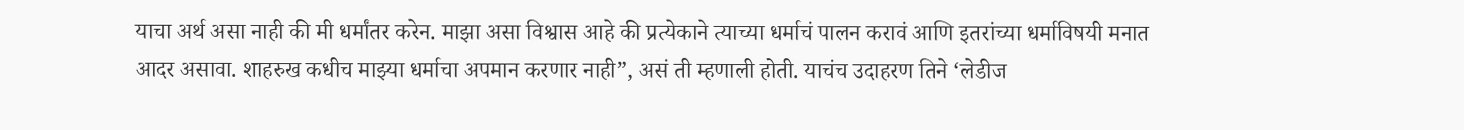याचा अर्थ असा नाही की मी धर्मांतर करेन. माझा असा विश्वास आहे की प्रत्येकाने त्याच्या धर्माचं पालन करावं आणि इतरांच्या धर्माविषयी मनात आदर असावा. शाहरुख कधीच माझ्या धर्माचा अपमान करणार नाही”, असं ती म्हणाली होती. याचंच उदाहरण तिने ‘लेडीज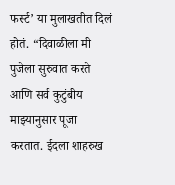फर्स्ट’ या मुलाखतीत दिलं होतं. “दिवाळीला मी पुजेला सुरुवात करते आणि सर्व कुटुंबीय माझ्यानुसार पूजा करतात. ईदला शाहरुख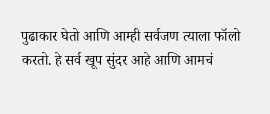पुढाकार घेतो आणि आम्ही सर्वजण त्याला फॉलो करतो. हे सर्व खूप सुंदर आहे आणि आमचं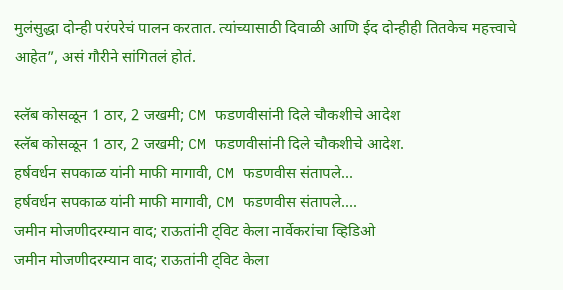मुलंसुद्धा दोन्ही परंपरेचं पालन करतात. त्यांच्यासाठी दिवाळी आणि ईद दोन्हीही तितकेच महत्त्वाचे आहेत”, असं गौरीने सांगितलं होतं.

स्लॅब कोसळून 1 ठार, 2 जखमी; CM फडणवीसांनी दिले चौकशीचे आदेश
स्लॅब कोसळून 1 ठार, 2 जखमी; CM फडणवीसांनी दिले चौकशीचे आदेश.
हर्षवर्धन सपकाळ यांनी माफी मागावी, CM फडणवीस संतापले...
हर्षवर्धन सपकाळ यांनी माफी मागावी, CM फडणवीस संतापले....
जमीन मोजणीदरम्यान वाद; राऊतांनी ट्विट केला नार्वेकरांचा व्हिडिओ
जमीन मोजणीदरम्यान वाद; राऊतांनी ट्विट केला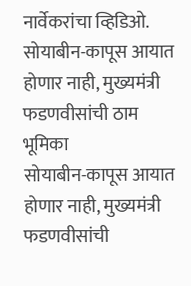नार्वेकरांचा व्हिडिओ.
सोयाबीन-कापूस आयात होणार नाही, मुख्यमंत्री फडणवीसांची ठाम भूमिका
सोयाबीन-कापूस आयात होणार नाही, मुख्यमंत्री फडणवीसांची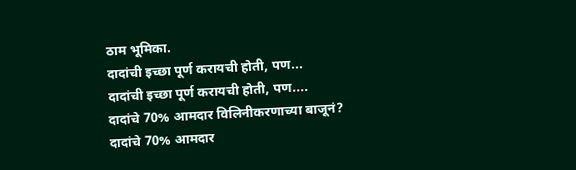ठाम भूमिका.
दादांची इच्छा पूर्ण करायची होती, पण...
दादांची इच्छा पूर्ण करायची होती, पण....
दादांचे 70% आमदार विलिनीकरणाच्या बाजूनं?
दादांचे 70% आमदार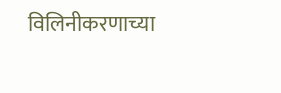विलिनीकरणाच्या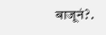बाजूनं?.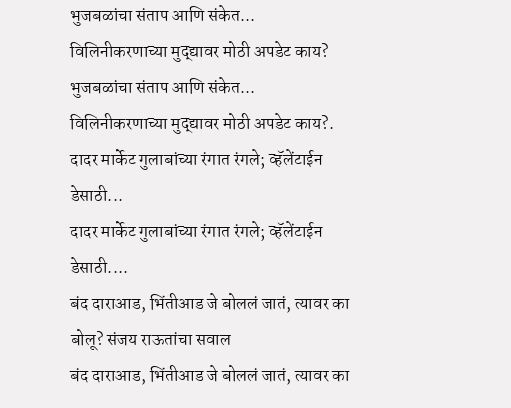भुजबळांचा संताप आणि संकेत... विलिनीकरणाच्या मुद्द्यावर मोठी अपडेट काय?
भुजबळांचा संताप आणि संकेत... विलिनीकरणाच्या मुद्द्यावर मोठी अपडेट काय?.
दादर मार्केट गुलाबांच्या रंगात रंगले; व्हॅलेंटाईन डेसाठी...
दादर मार्केट गुलाबांच्या रंगात रंगले; व्हॅलेंटाईन डेसाठी....
बंद दाराआड, भिंतीआड जे बोललं जातं, त्यावर का बोलू? संजय राऊतांचा सवाल
बंद दाराआड, भिंतीआड जे बोललं जातं, त्यावर का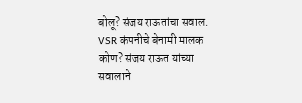बोलू? संजय राऊतांचा सवाल.
VSR कंपनीचे बेनामी मालक कोण? संजय राऊत यांच्या सवालाने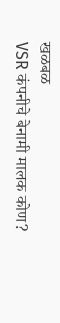खळबळ
VSR कंपनीचे बेनामी मालक कोण?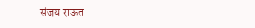संजय राऊत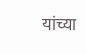यांच्या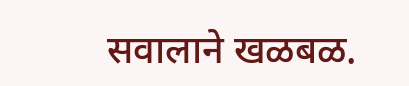सवालाने खळबळ.